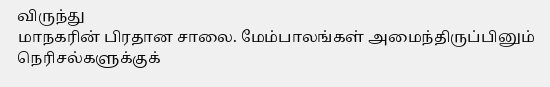விருந்து
மாநகரின் பிரதான சாலை. மேம்பாலங்கள் அமைந்திருப்பினும் நெரிசல்களுக்குக்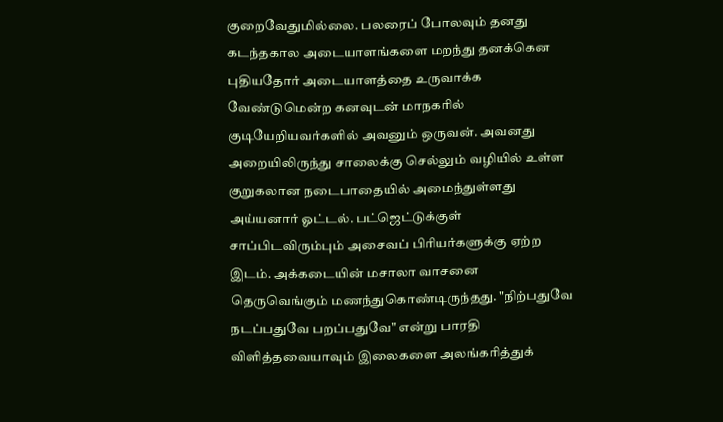குறைவேதுமில்லை. பலரைப் போலவும் தனது கடந்தகால அடையாளங்களை மறந்து தனக்கென புதியதோர் அடையாளத்தை உருவாக்க வேண்டுமென்ற கனவுடன் மாநகரில் குடியேறியவர்களில் அவனும் ஒருவன். அவனது அறையிலிருந்து சாலைக்கு செல்லும் வழியில் உள்ள குறுகலான நடைபாதையில் அமைந்துள்ளது அய்யனார் ஓட்டல். பட்ஜெட்டுக்குள் சாப்பிடவிரும்பும் அசைவப் பிரியர்களுக்கு ஏற்ற இடம். அக்கடையின் மசாலா வாசனை தெருவெங்கும் மணந்துகொண்டிருந்தது. "நிற்பதுவே நடப்பதுவே பறப்பதுவே" என்று பாரதி விளித்தவையாவும் இலைகளை அலங்கரித்துக்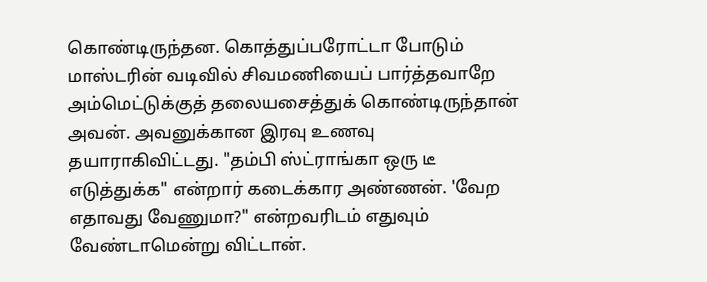கொண்டிருந்தன. கொத்துப்பரோட்டா போடும் மாஸ்டரின் வடிவில் சிவமணியைப் பார்த்தவாறே அம்மெட்டுக்குத் தலையசைத்துக் கொண்டிருந்தான் அவன். அவனுக்கான இரவு உணவு தயாராகிவிட்டது. "தம்பி ஸ்ட்ராங்கா ஒரு டீ எடுத்துக்க" என்றார் கடைக்கார அண்ணன். 'வேற எதாவது வேணுமா?" என்றவரிடம் எதுவும் வேண்டாமென்று விட்டான்.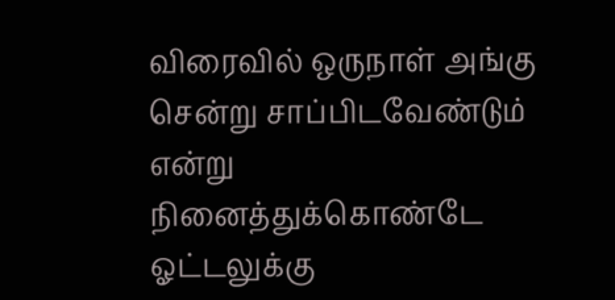விரைவில் ஒருநாள் அங்கு சென்று சாப்பிடவேண்டும் என்று நினைத்துக்கொண்டே ஓட்டலுக்கு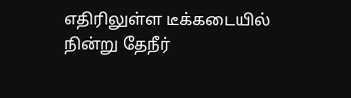எதிரிலுள்ள டீக்கடையில் நின்று தேநீர்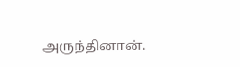அருந்தினான்.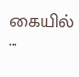கையில் ...